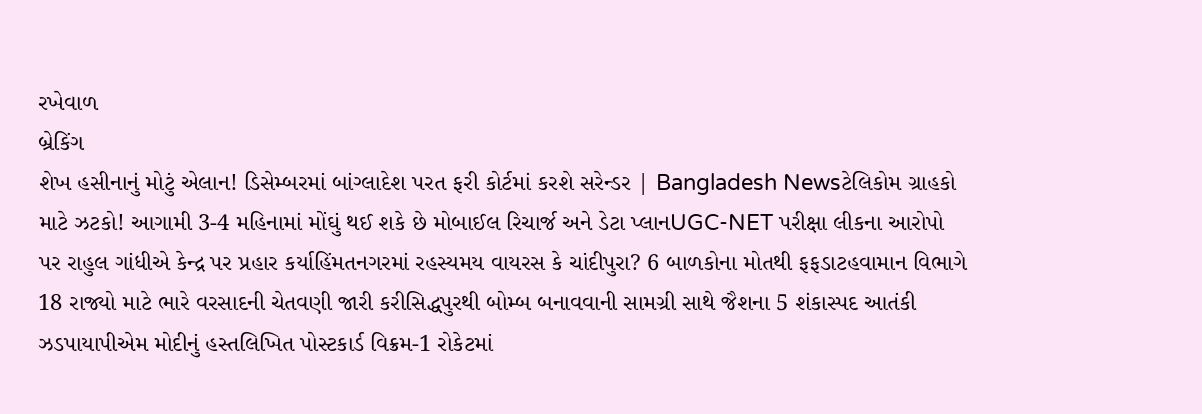રખેવાળ
બ્રેકિંગ
શેખ હસીનાનું મોટું એલાન! ડિસેમ્બરમાં બાંગ્લાદેશ પરત ફરી કોર્ટમાં કરશે સરેન્ડર | Bangladesh Newsટેલિકોમ ગ્રાહકો માટે ઝટકો! આગામી 3-4 મહિનામાં મોંઘું થઈ શકે છે મોબાઈલ રિચાર્જ અને ડેટા પ્લાનUGC-NET પરીક્ષા લીકના આરોપો પર રાહુલ ગાંધીએ કેન્દ્ર પર પ્રહાર કર્યાહિંમતનગરમાં રહસ્યમય વાયરસ કે ચાંદીપુરા? 6 બાળકોના મોતથી ફફડાટહવામાન વિભાગે 18 રાજ્યો માટે ભારે વરસાદની ચેતવણી જારી કરીસિદ્ધપુરથી બોમ્બ બનાવવાની સામગ્રી સાથે જૈશના 5 શંકાસ્પદ આતંકી ઝડપાયાપીએમ મોદીનું હસ્તલિખિત પોસ્ટકાર્ડ વિક્રમ-1 રોકેટમાં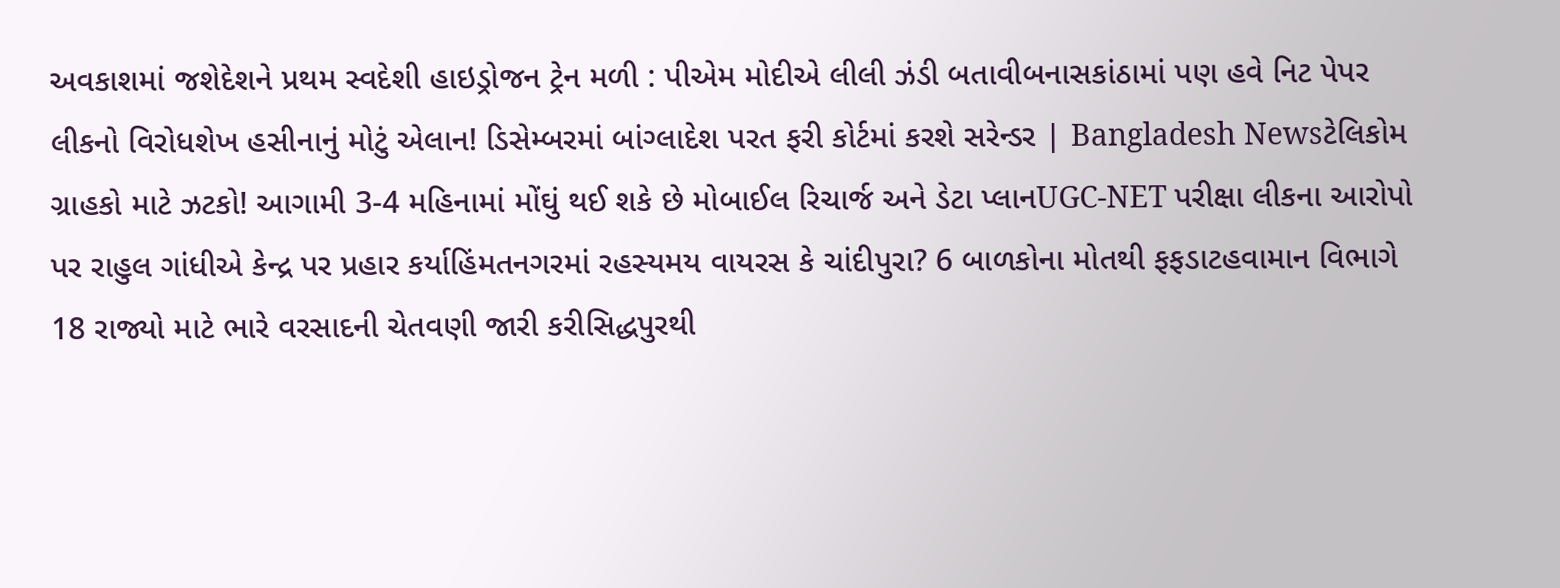અવકાશમાં જશેદેશને પ્રથમ સ્વદેશી હાઇડ્રોજન ટ્રેન મળી : પીએમ મોદીએ લીલી ઝંડી બતાવીબનાસકાંઠામાં પણ હવે નિટ પેપર લીકનો વિરોધશેખ હસીનાનું મોટું એલાન! ડિસેમ્બરમાં બાંગ્લાદેશ પરત ફરી કોર્ટમાં કરશે સરેન્ડર | Bangladesh Newsટેલિકોમ ગ્રાહકો માટે ઝટકો! આગામી 3-4 મહિનામાં મોંઘું થઈ શકે છે મોબાઈલ રિચાર્જ અને ડેટા પ્લાનUGC-NET પરીક્ષા લીકના આરોપો પર રાહુલ ગાંધીએ કેન્દ્ર પર પ્રહાર કર્યાહિંમતનગરમાં રહસ્યમય વાયરસ કે ચાંદીપુરા? 6 બાળકોના મોતથી ફફડાટહવામાન વિભાગે 18 રાજ્યો માટે ભારે વરસાદની ચેતવણી જારી કરીસિદ્ધપુરથી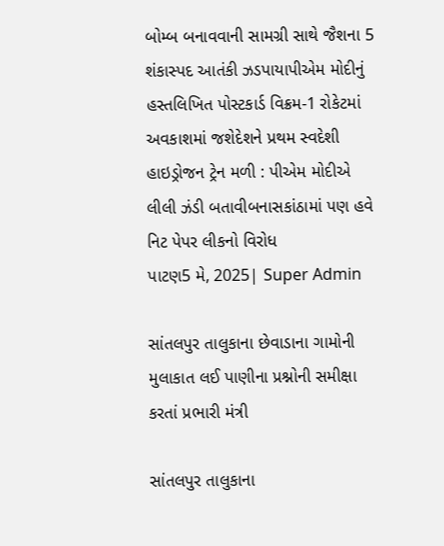બોમ્બ બનાવવાની સામગ્રી સાથે જૈશના 5 શંકાસ્પદ આતંકી ઝડપાયાપીએમ મોદીનું હસ્તલિખિત પોસ્ટકાર્ડ વિક્રમ-1 રોકેટમાં અવકાશમાં જશેદેશને પ્રથમ સ્વદેશી હાઇડ્રોજન ટ્રેન મળી : પીએમ મોદીએ લીલી ઝંડી બતાવીબનાસકાંઠામાં પણ હવે નિટ પેપર લીકનો વિરોધ
પાટણ5 મે, 2025| Super Admin

સાંતલપુર તાલુકાના છેવાડાના ગામોની મુલાકાત લઈ પાણીના પ્રશ્નોની સમીક્ષા કરતાં પ્રભારી મંત્રી

સાંતલપુર તાલુકાના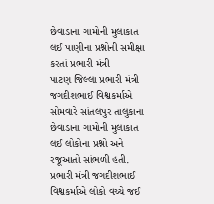છેવાડાના ગામોની મુલાકાત લઈ પાણીના પ્રશ્નોની સમીક્ષા કરતાં પ્રભારી મંત્રી
પાટણ જિલ્લા પ્રભારી મંત્રી જગદીશભાઈ વિશ્વકર્માએ સોમવારે સાંતલપુર તાલુકાના છેવાડાના ગામોની મુલાકાત લઈ લોકોના પ્રશ્નો અને રજૂઆતો સાંભળી હતી. પ્રભારી મંત્રી જગદીશભાઈ વિશ્વકર્માએ લોકો વચ્ચે જઈ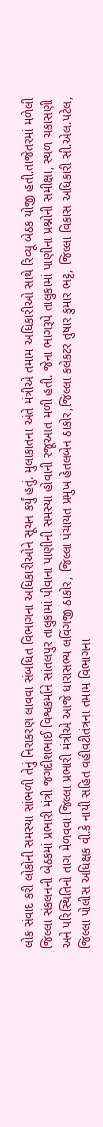લોક સંવાદ કરી લોકોની સમસ્યા સાંભળી તેનું નિરાકરણ લાવવા સંબધિત વિભાગના અધિકારીઓને સૂચન કર્યું હતું. મુલાકાતના અંતે મંત્રીએ તમામ અધિકારીઓ સાથે રિવ્યૂ બેઠક યોજી હતી.તાજેતરમાં મળેલી જિલ્લા સંકલનની બેઠકમાં પ્રભારી મંત્રી જગદીશભાઈ વિશ્વકર્માને સાંતલપુર તાલુકામાં પીવાના પાણીની સમસ્યા હોવાની રજૂઆત મળી હતી. જેના ભાગરૂપે તાલુકામાં પાણીના પ્રશ્નોની સમીક્ષા, સ્થળ ચકાસણી અને પરિસ્થિતિનો તાગ મેળવવા જિલ્લા પ્રભારી મંત્રીએ આજે ધારાસભ્ય લવિંગજી ઠાકોર, જિલ્લા પંચાયત પ્રમુખ હેતલબેન ઠાકોર,જિલ્લા કલેકટર તુષાર કુમાર ભટ્ટ, જિલ્લા વિકાસ અધિકારી સી.એલ.પટેલ, જિલ્લા પોલીસ અધિક્ષક વી.કે નાયી સહિત વહીવટીતંત્રના તમામ વિભાગના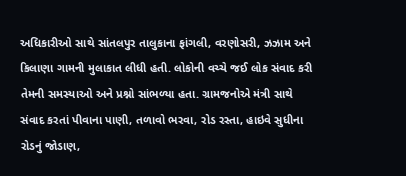અધિકારીઓ સાથે સાંતલપુર તાલુકાના ફાંગલી, વરણોસરી, ઝઝામ અને કિલાણા ગામની મુલાકાત લીધી હતી. લોકોની વચ્ચે જઈ લોક સંવાદ કરી તેમની સમસ્યાઓ અને પ્રશ્નો સાંભળ્યા હતા. ગ્રામજનોએ મંત્રી સાથે સંવાદ કરતાં પીવાના પાણી, તળાવો ભરવા, રોડ રસ્તા, હાઇવે સુધીના રોડનું જોડાણ,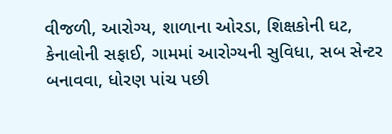વીજળી, આરોગ્ય, શાળાના ઓરડા, શિક્ષકોની ઘટ, કેનાલોની સફાઈ, ગામમાં આરોગ્યની સુવિધા, સબ સેન્ટર બનાવવા, ધોરણ પાંચ પછી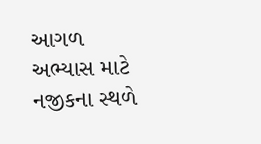આગળ અભ્યાસ માટે નજીકના સ્થળે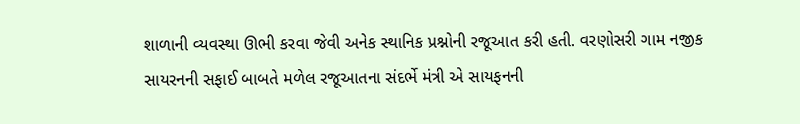શાળાની વ્યવસ્થા ઊભી કરવા જેવી અનેક સ્થાનિક પ્રશ્નોની રજૂઆત કરી હતી. વરણોસરી ગામ નજીક સાયરનની સફાઈ બાબતે મળેલ રજૂઆતના સંદર્ભે મંત્રી એ સાયફનની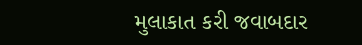મુલાકાત કરી જવાબદાર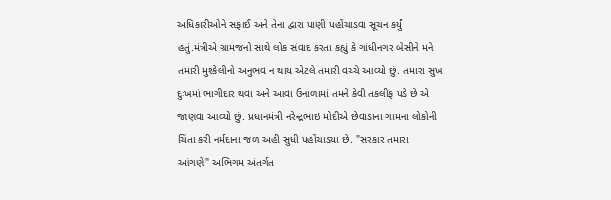અધિકારીઓને સફાઈ અને તેના દ્વારા પાણી પહોંચાડવા સૂચન કર્યું હતું.મંત્રીએ ગ્રામજનો સાથે લોક સંવાદ કરતા કહ્યું કે ગાંધીનગર બેસીને મને તમારી મુશ્કેલીનો અનુભવ ન થાય એટલે તમારી વચ્ચે આવ્યો છું. તમારા સુખ દુઃખમાં ભાગીદાર થવા અને આવા ઉનાળામાં તમને કેવી તકલીફ પડે છે એ જાણવા આવ્યો છું. પ્રધાનમંત્રી નરેન્દ્રભાઇ મોદીએ છેવાડાના ગામના લોકોની ચિંતા કરી નર્મદાના જળ અહી સુધી પહોંચાડયા છે. "સરકાર તમારા આંગણે" અભિગમ અંતર્ગત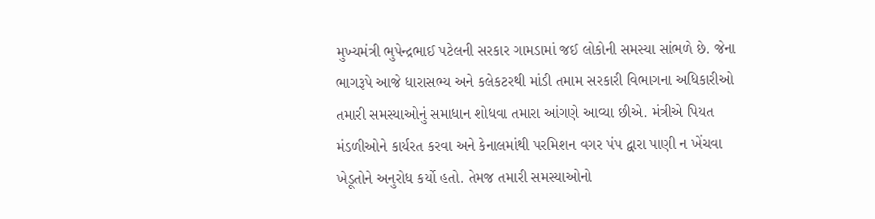મુખ્યમંત્રી ભુપેન્દ્રભાઈ પટેલની સરકાર ગામડામાં જઈ લોકોની સમસ્યા સાંભળે છે. જેના ભાગરૂપે આજે ધારાસભ્ય અને કલેકટરથી માંડી તમામ સરકારી વિભાગના અધિકારીઓ તમારી સમસ્યાઓનું સમાધાન શોધવા તમારા આંગણે આવ્યા છીએ. મંત્રીએ પિયત મંડળીઓને કાર્યરત કરવા અને કેનાલમાંથી પરમિશન વગર પંપ દ્વારા પાણી ન ખેંચવા ખેડૂતોને અનુરોધ કર્યો હતો. તેમજ તમારી સમસ્યાઓનો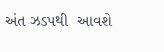અંત ઝડપથી  આવશે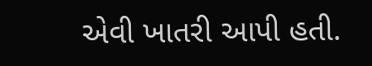એવી ખાતરી આપી હતી.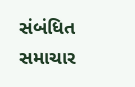સંબંધિત સમાચાર